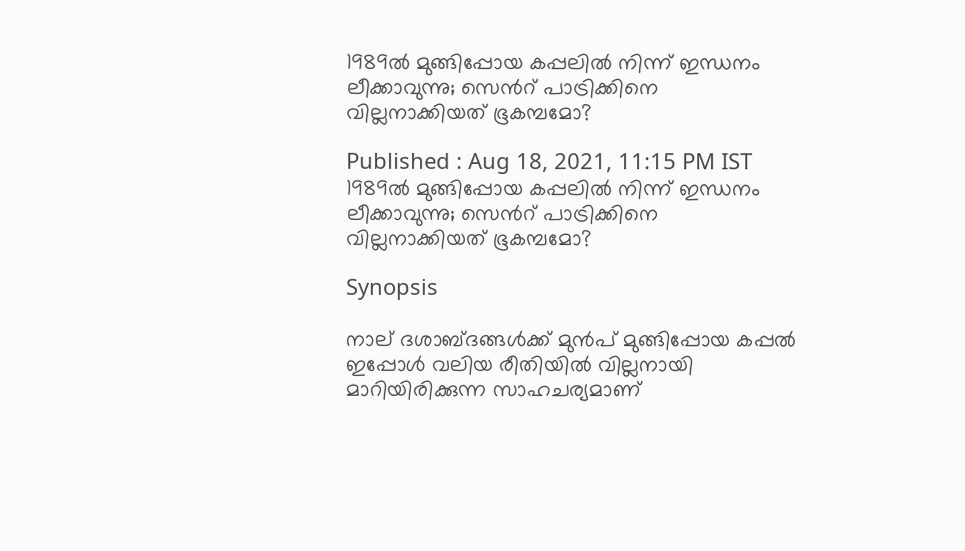1989ല്‍ മുങ്ങിപ്പോയ കപ്പലില്‍ നിന്ന് ഇന്ധനം ലീക്കാവുന്നു; സെന്‍റ് പാട്രിക്കിനെ വില്ലനാക്കിയത് ഭൂകമ്പമോ?

Published : Aug 18, 2021, 11:15 PM IST
1989ല്‍ മുങ്ങിപ്പോയ കപ്പലില്‍ നിന്ന് ഇന്ധനം ലീക്കാവുന്നു; സെന്‍റ് പാട്രിക്കിനെ വില്ലനാക്കിയത് ഭൂകമ്പമോ?

Synopsis

നാല് ദശാബ്ദങ്ങള്‍ക്ക് മുന്‍പ് മുങ്ങിപ്പോയ കപ്പല്‍ ഇപ്പോള്‍ വലിയ രീതിയില്‍ വില്ലനായി മാറിയിരിക്കുന്ന സാഹചര്യമാണ്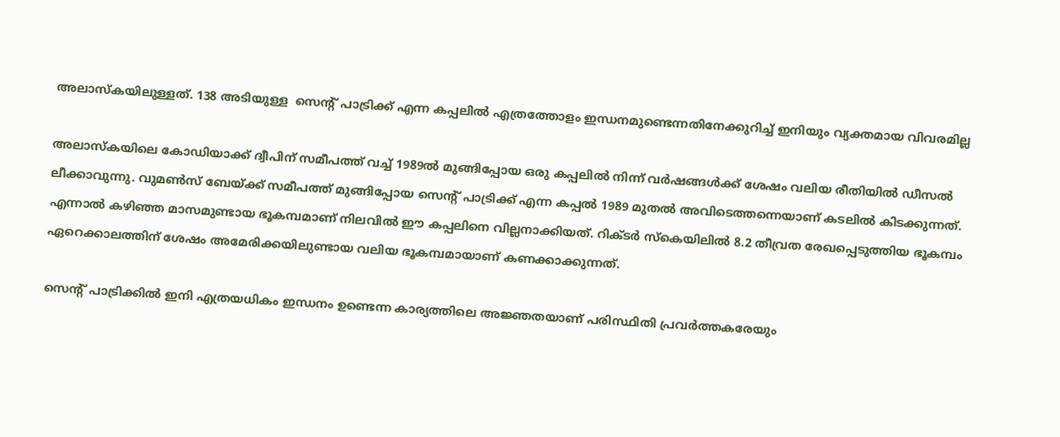അലാസ്കയിലുള്ളത്. 138 അടിയുള്ള  സെന്‍റ് പാട്രിക്ക് എന്ന കപ്പലില്‍ എത്രത്തോളം ഇന്ധനമുണ്ടെന്നതിനേക്കുറിച്ച് ഇനിയും വ്യക്തമായ വിവരമില്ല

അലാസ്കയിലെ കോഡിയാക്ക് ദ്വീപിന് സമീപത്ത് വച്ച് 1989ല്‍ മുങ്ങിപ്പോയ ഒരു കപ്പലില്‍ നിന്ന് വര്‍ഷങ്ങള്‍ക്ക് ശേഷം വലിയ രീതിയില്‍ ഡീസല്‍ ലീക്കാവുന്നു. വുമണ്‍സ് ബേയ്ക്ക് സമീപത്ത് മുങ്ങിപ്പോയ സെന്‍റ് പാട്രിക്ക് എന്ന കപ്പല്‍ 1989 മുതല്‍ അവിടെത്തന്നെയാണ് കടലില്‍ കിടക്കുന്നത്. എന്നാല്‍ കഴിഞ്ഞ മാസമുണ്ടായ ഭൂകമ്പമാണ് നിലവില്‍ ഈ കപ്പലിനെ വില്ലനാക്കിയത്. റിക്ടര്‍ സ്കെയിലില്‍ 8.2 തീവ്രത രേഖപ്പെടുത്തിയ ഭൂകമ്പം ഏറെക്കാലത്തിന് ശേഷം അമേരിക്കയിലുണ്ടായ വലിയ ഭൂകമ്പമായാണ് കണക്കാക്കുന്നത്.

സെന്‍റ് പാട്രിക്കില്‍ ഇനി എത്രയധികം ഇന്ധനം ഉണ്ടെന്ന കാര്യത്തിലെ അജ്ഞതയാണ് പരിസ്ഥിതി പ്രവര്‍ത്തകരേയും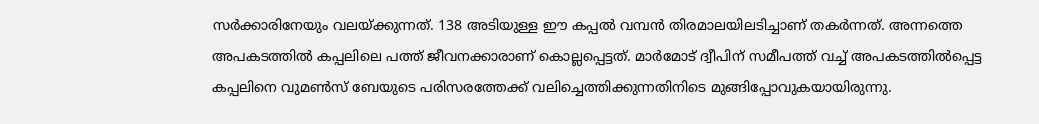സര്‍ക്കാരിനേയും വലയ്ക്കുന്നത്. 138 അടിയുള്ള ഈ കപ്പല്‍ വമ്പന്‍ തിരമാലയിലടിച്ചാണ് തകര്‍ന്നത്. അന്നത്തെ അപകടത്തില്‍ കപ്പലിലെ പത്ത് ജീവനക്കാരാണ് കൊല്ലപ്പെട്ടത്. മാര്‍മോട് ദ്വീപിന് സമീപത്ത് വച്ച് അപകടത്തില്‍പ്പെട്ട കപ്പലിനെ വുമണ്‍സ് ബേയുടെ പരിസരത്തേക്ക് വലിച്ചെത്തിക്കുന്നതിനിടെ മുങ്ങിപ്പോവുകയായിരുന്നു.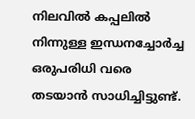നിലവില്‍ കപ്പലില്‍ നിന്നുള്ള ഇന്ധനച്ചോര്‍ച്ച ഒരുപരിധി വരെ തടയാന്‍ സാധിച്ചിട്ടുണ്ട്.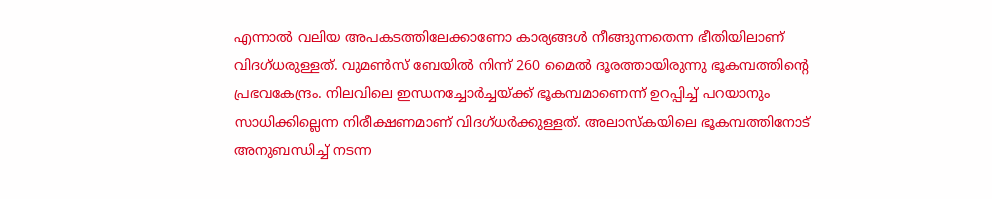എന്നാല്‍ വലിയ അപകടത്തിലേക്കാണോ കാര്യങ്ങള്‍ നീങ്ങുന്നതെന്ന ഭീതിയിലാണ് വിദഗ്ധരുള്ളത്. വുമണ്‍സ് ബേയില്‍ നിന്ന് 260 മൈല്‍ ദൂരത്തായിരുന്നു ഭൂകമ്പത്തിന്‍റെ പ്രഭവകേന്ദ്രം. നിലവിലെ ഇന്ധനച്ചോര്‍ച്ചയ്ക്ക് ഭൂകമ്പമാണെന്ന് ഉറപ്പിച്ച് പറയാനും സാധിക്കില്ലെന്ന നിരീക്ഷണമാണ് വിദഗ്ധര്‍ക്കുള്ളത്. അലാസ്കയിലെ ഭൂകമ്പത്തിനോട് അനുബന്ധിച്ച് നടന്ന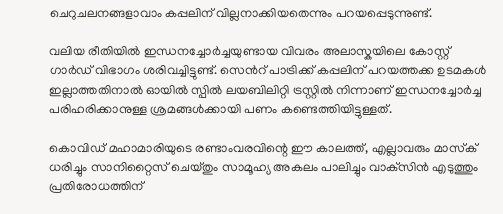ചെറുചലനങ്ങളാവാം കപ്പലിന് വില്ലനാക്കിയതെന്നും പറയപ്പെടുന്നുണ്ട്.

വലിയ രീതിയില്‍ ഇന്ധനച്ചോര്‍ച്ചയുണ്ടായ വിവരം അലാസ്കയിലെ കോസ്റ്റ് ഗാര്‍ഡ് വിഭാഗം ശരിവച്ചിട്ടുണ്ട്. സെന്‍റ് പാട്രിക്ക് കപ്പലിന് പറയത്തക്ക ഉടമകള്‍ ഇല്ലാത്തതിനാല്‍ ഓയില്‍ സ്പില്‍ ലയബിലിറ്റി ട്രസ്റ്റില്‍ നിന്നാണ് ഇന്ധനച്ചോര്‍ച്ച പരിഹരിക്കാനുള്ള ശ്രമങ്ങള്‍ക്കായി പണം കണ്ടെത്തിയിട്ടുള്ളത്.

കൊവിഡ് മഹാമാരിയുടെ രണ്ടാംവരവിന്റെ ഈ കാലത്ത്, എല്ലാവരും മാസ്‌ക് ധരിച്ചും സാനിറ്റൈസ് ചെയ്തും സാമൂഹ്യ അകലം പാലിച്ചും വാക്‌സിന്‍ എടുത്തും പ്രതിരോധത്തിന്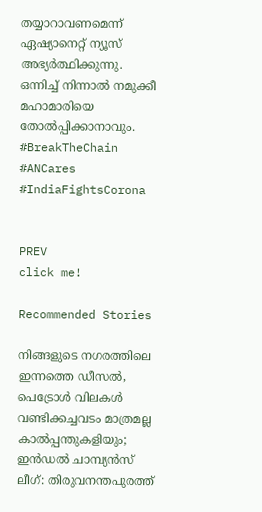തയ്യാറാവണമെന്ന് ഏഷ്യാനെറ്റ് ന്യൂസ് അഭ്യര്‍ത്ഥിക്കുന്നു. ഒന്നിച്ച് നിന്നാല്‍ നമുക്കീ മഹാമാരിയെ തോല്‍പ്പിക്കാനാവും. #BreakTheChain #ANCares #IndiaFightsCorona


PREV
click me!

Recommended Stories

നിങ്ങളുടെ നഗരത്തിലെ ഇന്നത്തെ ഡീസൽ, പെട്രോൾ വിലകൾ
വണ്ടിക്കച്ചവടം മാത്രമല്ല കാൽപ്പന്തുകളിയും; ഇൻഡൽ ചാമ്പ്യൻസ് ലീഗ്: തിരുവനന്തപുരത്ത്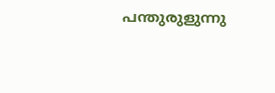പന്തുരുളുന്നു